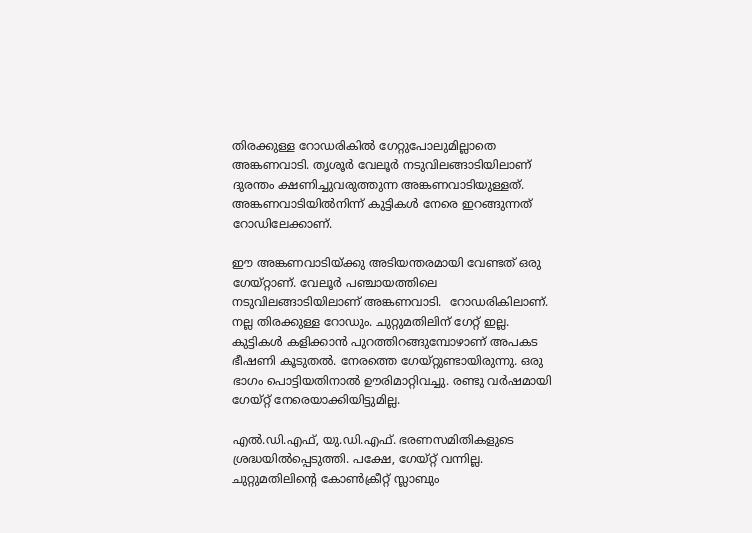തിരക്കുള്ള റോഡരികില്‍ ഗേറ്റുപോലുമില്ലാതെ അങ്കണവാടി. തൃശൂര്‍ വേലൂര്‍ നടുവിലങ്ങാടിയിലാണ് ദുരന്തം ക്ഷണിച്ചുവരുത്തുന്ന അങ്കണവാടിയുള്ളത്. അങ്കണവാടിയില്‍നിന്ന് കുട്ടികള്‍ നേരെ ഇറങ്ങുന്നത് റോഡിലേക്കാണ്.

ഈ അങ്കണവാടിയ്ക്കു അടിയന്തരമായി വേണ്ടത് ഒരു ഗേയ്റ്റാണ്. വേലൂര്‍ പഞ്ചായത്തിലെ നടുവിലങ്ങാടിയിലാണ് അങ്കണവാടി.  റോഡരികിലാണ്. നല്ല തിരക്കുള്ള റോഡും. ചുറ്റുമതിലിന് ഗേറ്റ് ഇല്ല. കുട്ടികൾ കളിക്കാന്‍ പുറത്തിറങ്ങുമ്പോഴാണ് അപകട ഭീഷണി കൂടുതല്‍. നേരത്തെ ഗേയ്റ്റുണ്ടായിരുന്നു. ഒരു ഭാഗം പൊട്ടിയതിനാല്‍ ഊരിമാറ്റിവച്ചു. രണ്ടു വര്‍ഷമായി ഗേയ്റ്റ് നേരെയാക്കിയിട്ടുമില്ല.

എല്‍.ഡി.എഫ്, യു.ഡി.എഫ്. ഭരണസമിതികളുടെ ശ്രദ്ധയില്‍പ്പെടുത്തി. പക്ഷേ, ഗേയ്റ്റ് വന്നില്ല. ചുറ്റുമതിലിന്‍റെ കോണ്‍ക്രീറ്റ് സ്ലാബും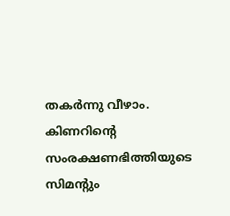തകര്‍ന്നു വീഴാം. കിണറിന്‍റെ സംരക്ഷണഭിത്തിയുടെ സിമന്‍റും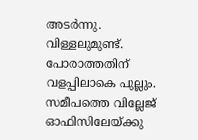അടര്‍ന്നു. വിള്ളലുമുണ്ട്. പോരാത്തതിന് വളപ്പിലാകെ പുല്ലും. സമീപത്തെ വില്ലേജ് ഓഫിസിലേയ്ക്കു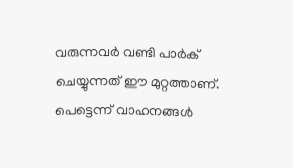വരുന്നവര്‍ വണ്ടി പാര്‍ക് ചെയ്യുന്നത് ഈ മുറ്റത്താണ്. പെട്ടെന്ന് വാഹനങ്ങള്‍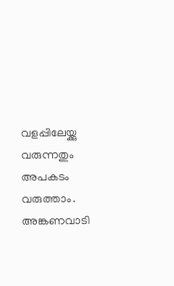വളപ്പിലേയ്ക്കു വരുന്നതും അപകടം വരുത്താം. അങ്കണവാടി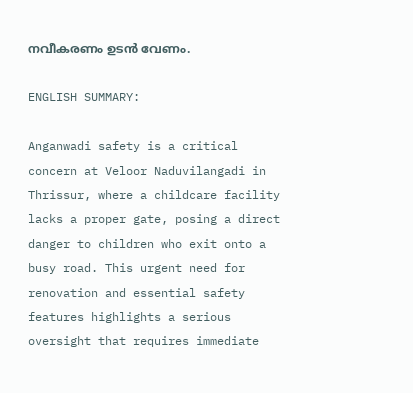നവീകരണം ഉടന്‍ വേണം.

ENGLISH SUMMARY:

Anganwadi safety is a critical concern at Veloor Naduvilangadi in Thrissur, where a childcare facility lacks a proper gate, posing a direct danger to children who exit onto a busy road. This urgent need for renovation and essential safety features highlights a serious oversight that requires immediate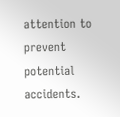attention to prevent potential accidents.